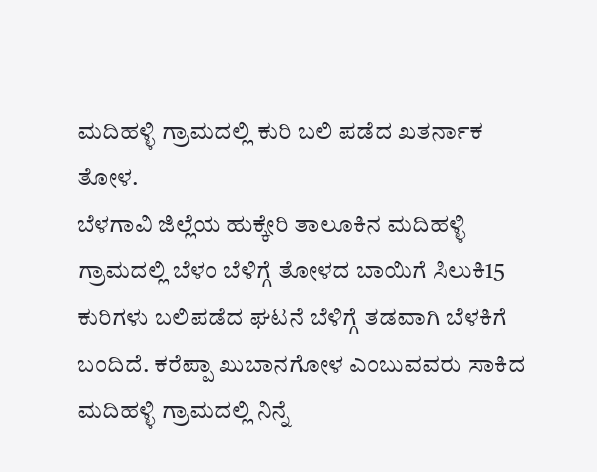ಮದಿಹಳ್ಳಿ ಗ್ರಾಮದಲ್ಲಿ ಕುರಿ ಬಲಿ ಪಡೆದ ಖತರ್ನಾಕ ತೋಳ.
ಬೆಳಗಾವಿ ಜಿಲ್ಲೆಯ ಹುಕ್ಕೇರಿ ತಾಲೂಕಿನ ಮದಿಹಳ್ಳಿ ಗ್ರಾಮದಲ್ಲಿ ಬೆಳಂ ಬೆಳಿಗ್ಗೆ ತೋಳದ ಬಾಯಿಗೆ ಸಿಲುಕಿ15 ಕುರಿಗಳು ಬಲಿಪಡೆದ ಘಟನೆ ಬೆಳಿಗ್ಗೆ ತಡವಾಗಿ ಬೆಳಕಿಗೆ ಬಂದಿದೆ. ಕರೆಪ್ಪಾ ಖುಬಾನಗೋಳ ಎಂಬುವವರು ಸಾಕಿದ ಮದಿಹಳ್ಳಿ ಗ್ರಾಮದಲ್ಲಿ ನಿನ್ನೆ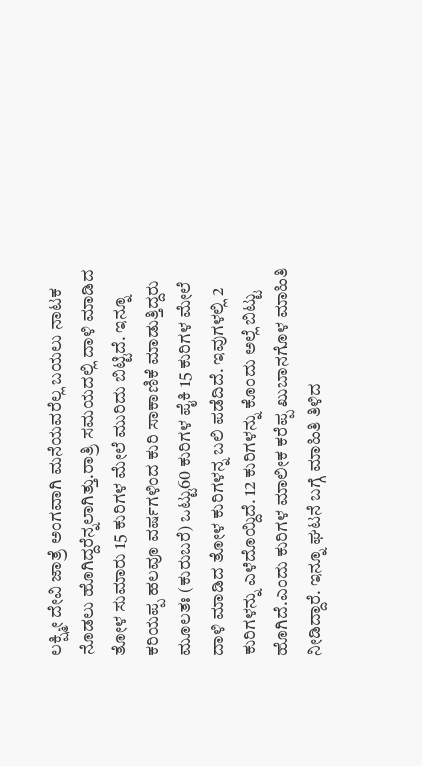ಲಕ್ಷ್ಮೀ ದೇವಿ ಜಾತ್ರೆ ಅಂಗವಾಗಿ ಮನೆಯವರೆಲ್ಲ ಬಯಲು ನಾಟಕ ನೊಡಲು ಹೊಗಿದ್ದರೆನ್ನಲಾಗಿತ್ತು.ರಾತ್ರಿ ಸಮಯದಲ್ಲಿ ದಾಳಿ ಮಾಡಿದ ತೋಳ ಸುಮಾರು 15 ಕುರಿಗಳ ಮೇಲೆ ಮುರಿದು ಬಿಟ್ಟಿದೆ. ಇನ್ನೂ ಕರಿಯಪ್ಪ ಹಲವೂ ವರ್ಷಗಳಿಂದ ಕುರಿ ಸಾಕಾಣಿಕೆ ಮಾಡುತ್ತಿದ್ದರು ಮೂಲತಃ (ಕುರುಬರೆ) ಒಟ್ಟು60 ಕುರಿಗಳ ಪೈಕಿ 15 ಕುರಿಗಳ ಮೇಲೆ ದಾಳಿ ಮಾಡಿದ ತೋಳ ಕುರಿಗಳನ್ನ ಬಲಿ ಪಡೆದಿದೆ. ಇವುಗಳಲ್ಲಿ 2 ಕುರಿಗಳನ್ನು ಎಳೆದೊಯ್ದಿದೆ. 12 ಕುರಿಗಳನ್ನು ಕೊಂದು ಅಲ್ಲೆ ಬಿಟ್ಟು ಹೊಗಿದೆ.ಎಂದು ಕುರಿಗಳ ಮಾಲೀಕ ಕರೆಪ್ಪ ಖುಬಾನಗೊಳ ಮಾಹಿತಿ ನೀಡಿದ್ದಾರೆ. ಇನ್ನೂ ಘಟನೆ ಬಗ್ಗೆ ಮಾಹಿತಿ ತಿಳಿದ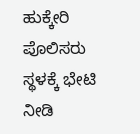ಹುಕ್ಕೇರಿ ಪೊಲಿಸರು ಸ್ಥಳಕ್ಕೆ ಭೇಟಿ ನೀಡಿ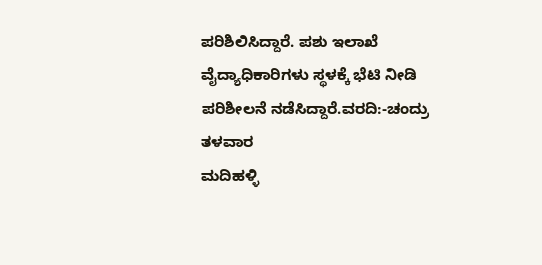ಪರಿಶಿಲಿಸಿದ್ದಾರೆ. ಪಶು ಇಲಾಖೆ ವೈದ್ಯಾಧಿಕಾರಿಗಳು ಸ್ಥಳಕ್ಕೆ ಭೆಟಿ ನೀಡಿ ಪರಿಶೀಲನೆ ನಡೆಸಿದ್ದಾರೆ.ವರದಿ:-ಚಂದ್ರು ತಳವಾರ
ಮದಿಹಳ್ಳಿ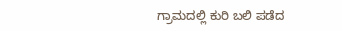ಗ್ರಾಮದಲ್ಲಿ ಕುರಿ ಬಲಿ ಪಡೆದ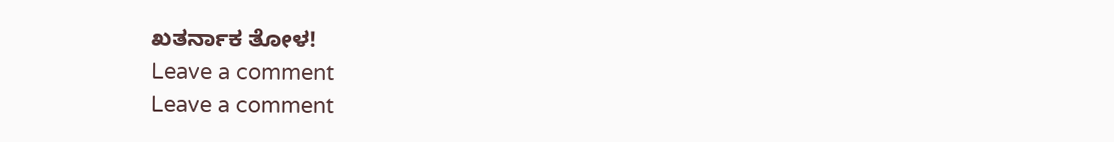ಖತರ್ನಾಕ ತೋಳ!
Leave a comment
Leave a comment